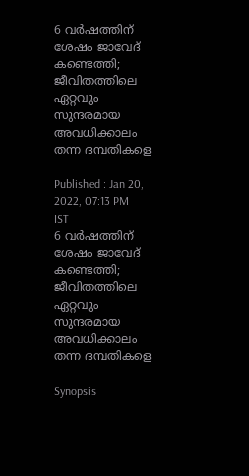6 വര്‍ഷത്തിന് ശേഷം ജാവേദ് കണ്ടെത്തി; ജീവിതത്തിലെ ഏറ്റവും സുന്ദരമായ അവധിക്കാലം തന്ന ദമ്പതികളെ

Published : Jan 20, 2022, 07:13 PM IST
6 വര്‍ഷത്തിന് ശേഷം ജാവേദ് കണ്ടെത്തി; ജീവിതത്തിലെ ഏറ്റവും സുന്ദരമായ അവധിക്കാലം തന്ന ദമ്പതികളെ

Synopsis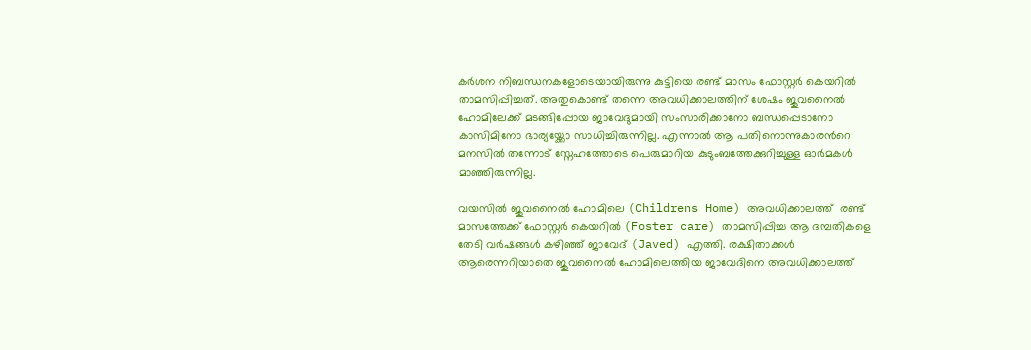കര്‍ശന നിബന്ധനകളോടെയായിരുന്നു കുട്ടിയെ രണ്ട് മാസം ഫോസ്റ്റര്‍ കെയറില്‍ താമസിപ്പിച്ചത്. അതുകൊണ്ട് തന്നെ അവധിക്കാലത്തിന് ശേഷം ജുവനൈല്‍ ഹോമിലേക്ക് മടങ്ങിപ്പോയ ജാവേദുമായി സംസാരിക്കാനോ ബന്ധപ്പെടാനോ കാസിമിനോ ഭാര്യയ്ക്കോ സാധിച്ചിരുന്നില്ല. എന്നാല്‍ ആ പതിനൊന്നുകാരന്‍റെ മനസില്‍ തന്നോട് സ്നേഹത്തോടെ പെരുമാറിയ കുടുംബത്തേക്കുറിച്ചുള്ള ഓര്‍മകള്‍ മാഞ്ഞിരുന്നില്ല.

വയസില്‍ ജുവനൈല്‍ ഹോമിലെ (Childrens Home) അവധിക്കാലത്ത്  രണ്ട് മാസത്തേക്ക് ഫോസ്റ്റര്‍ കെയറില്‍ (Foster care) താമസിപ്പിച്ച ആ ദമ്പതികളെ തേടി വര്‍ഷങ്ങള്‍ കഴിഞ്ഞ് ജാവേദ് (Javed) എത്തി. രക്ഷിതാക്കള്‍ ആരെന്നറിയാതെ ജുവനൈല്‍ ഹോമിലെത്തിയ ജാവേദിനെ അവധിക്കാലത്ത്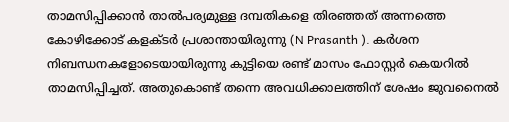താമസിപ്പിക്കാന്‍ താല്‍പര്യമുള്ള ദമ്പതികളെ തിരഞ്ഞത് അന്നത്തെ കോഴിക്കോട് കളക്ടര്‍ പ്രശാന്തായിരുന്നു (N Prasanth ). കര്‍ശന നിബന്ധനകളോടെയായിരുന്നു കുട്ടിയെ രണ്ട് മാസം ഫോസ്റ്റര്‍ കെയറില്‍ താമസിപ്പിച്ചത്. അതുകൊണ്ട് തന്നെ അവധിക്കാലത്തിന് ശേഷം ജുവനൈല്‍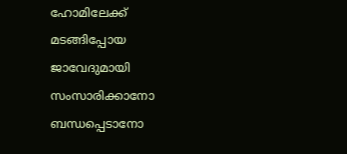ഹോമിലേക്ക് മടങ്ങിപ്പോയ ജാവേദുമായി സംസാരിക്കാനോ ബന്ധപ്പെടാനോ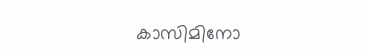കാസിമിനോ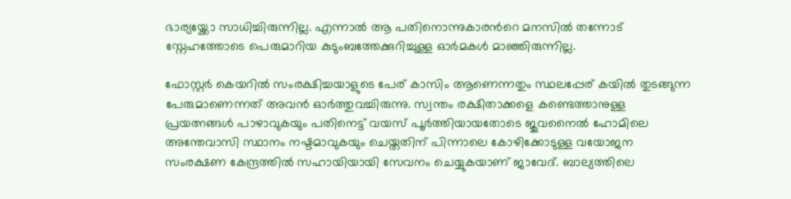ഭാര്യയ്ക്കോ സാധിച്ചിരുന്നില്ല. എന്നാല്‍ ആ പതിനൊന്നുകാരന്‍റെ മനസില്‍ തന്നോട് സ്നേഹത്തോടെ പെരുമാറിയ കുടുംബത്തേക്കുറിച്ചുള്ള ഓര്‍മകള്‍ മാഞ്ഞിരുന്നില്ല.

ഫോസ്റ്റര്‍ കെയറില്‍ സംരക്ഷിച്ചയാളുടെ പേര് കാസിം ആണെന്നതും സ്ഥലപ്പേര് കയില്‍ തുടങ്ങുന്ന പേരുമാണെന്നത് അവന്‍ ഓര്‍ത്തുവച്ചിരുന്നു. സ്വന്തം രക്ഷിതാക്കളെ കണ്ടെത്താനുള്ള പ്രയത്നങ്ങള്‍ പാഴാവുകയും പതിനെട്ട് വയസ് പൂര്‍ത്തിയായതോടെ ജുവനൈല്‍ ഹോമിലെ അന്തേവാസി സ്ഥാനം നഷ്ടമാവുകയും ചെയ്തതിന് പിന്നാലെ കോഴിക്കോടുള്ള വയോജന സംരക്ഷണ കേന്ദ്രത്തില്‍ സഹായിയായി സേവനം ചെയ്യുകയാണ് ജാവേദ്. ബാല്യത്തിലെ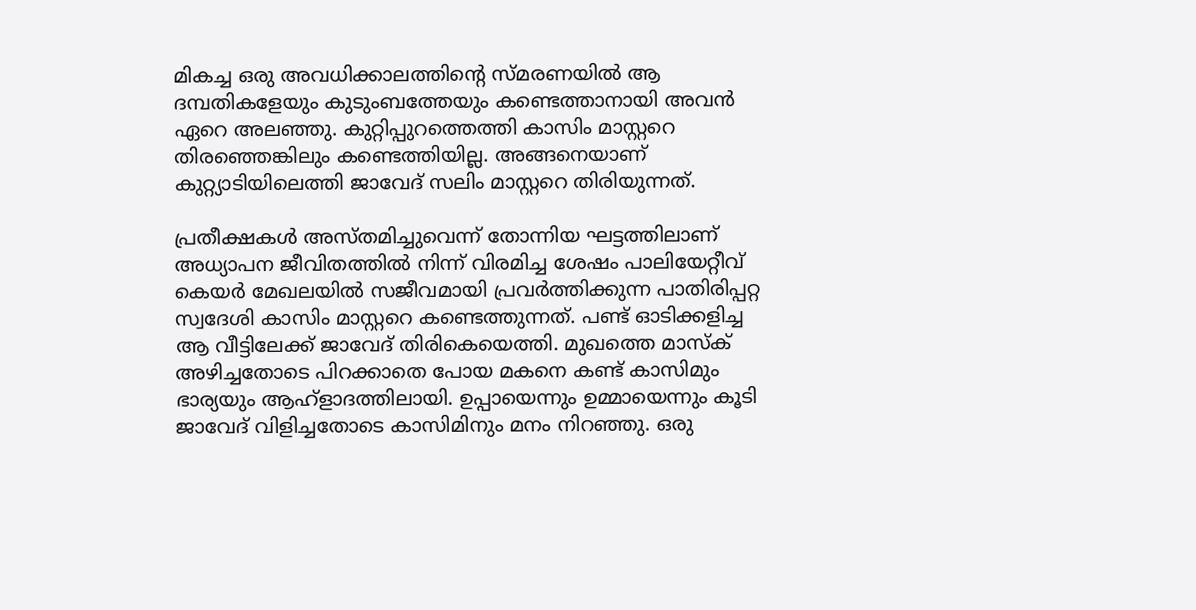മികച്ച ഒരു അവധിക്കാലത്തിന്‍റെ സ്മരണയില്‍ ആ ദമ്പതികളേയും കുടുംബത്തേയും കണ്ടെത്താനായി അവന്‍ ഏറെ അലഞ്ഞു. കുറ്റിപ്പുറത്തെത്തി കാസിം മാസ്റ്ററെ തിരഞ്ഞെങ്കിലും കണ്ടെത്തിയില്ല. അങ്ങനെയാണ് കുറ്റ്യാടിയിലെത്തി ജാവേദ് സലിം മാസ്റ്ററെ തിരിയുന്നത്.

പ്രതീക്ഷകള്‍ അസ്തമിച്ചുവെന്ന് തോന്നിയ ഘട്ടത്തിലാണ് അധ്യാപന ജീവിതത്തില്‍ നിന്ന് വിരമിച്ച ശേഷം പാലിയേറ്റീവ്  കെയര്‍ മേഖലയില്‍ സജീവമായി പ്രവര്‍ത്തിക്കുന്ന പാതിരിപ്പറ്റ സ്വദേശി കാസിം മാസ്റ്ററെ കണ്ടെത്തുന്നത്. പണ്ട് ഓടിക്കളിച്ച ആ വീട്ടിലേക്ക് ജാവേദ് തിരികെയെത്തി. മുഖത്തെ മാസ്ക്  അഴിച്ചതോടെ പിറക്കാതെ പോയ മകനെ കണ്ട് കാസിമും ഭാര്യയും ആഹ്ളാദത്തിലായി. ഉപ്പായെന്നും ഉമ്മായെന്നും കൂടി ജാവേദ് വിളിച്ചതോടെ കാസിമിനും മനം നിറഞ്ഞു. ഒരു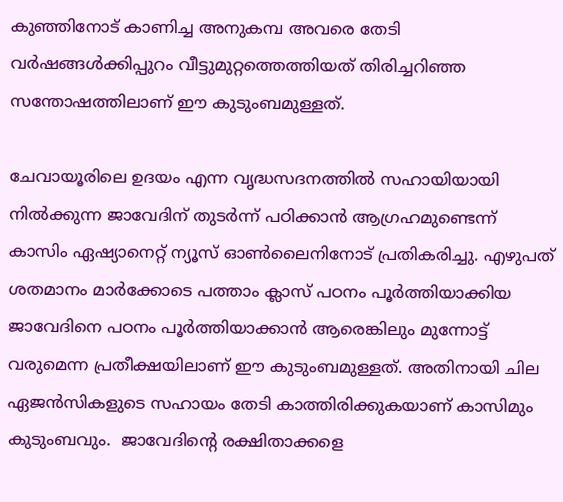കുഞ്ഞിനോട് കാണിച്ച അനുകമ്പ അവരെ തേടി വര്‍ഷങ്ങള്‍ക്കിപ്പുറം വീട്ടുമുറ്റത്തെത്തിയത് തിരിച്ചറിഞ്ഞ സന്തോഷത്തിലാണ് ഈ കുടുംബമുള്ളത്.

ചേവായൂരിലെ ഉദയം എന്ന വൃദ്ധസദനത്തില്‍ സഹായിയായി നില്‍ക്കുന്ന ജാവേദിന് തുടര്‍ന്ന് പഠിക്കാന്‍ ആഗ്രഹമുണ്ടെന്ന് കാസിം ഏഷ്യാനെറ്റ് ന്യൂസ് ഓണ്‍ലൈനിനോട് പ്രതികരിച്ചു. എഴുപത് ശതമാനം മാര്‍ക്കോടെ പത്താം ക്ലാസ് പഠനം പൂര്‍ത്തിയാക്കിയ ജാവേദിനെ പഠനം പൂര്‍ത്തിയാക്കാന്‍ ആരെങ്കിലും മുന്നോട്ട് വരുമെന്ന പ്രതീക്ഷയിലാണ് ഈ കുടുംബമുള്ളത്. അതിനായി ചില ഏജന്‍സികളുടെ സഹായം തേടി കാത്തിരിക്കുകയാണ് കാസിമും കുടുംബവും.  ജാവേദിന്‍റെ രക്ഷിതാക്കളെ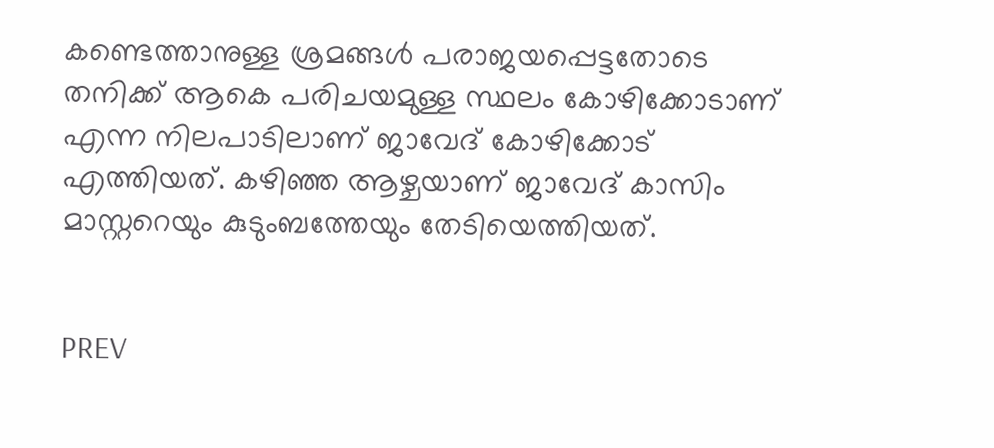കണ്ടെത്താനുള്ള ശ്രമങ്ങള്‍ പരാജയപ്പെട്ടതോടെ തനിക്ക് ആകെ പരിചയമുള്ള സ്ഥലം കോഴിക്കോടാണ് എന്ന നിലപാടിലാണ് ജാവേദ് കോഴിക്കോട് എത്തിയത്. കഴിഞ്ഞ ആഴ്ചയാണ് ജാവേദ് കാസിം മാസ്റ്ററെയും കുടുംബത്തേയും തേടിയെത്തിയത്.


PREV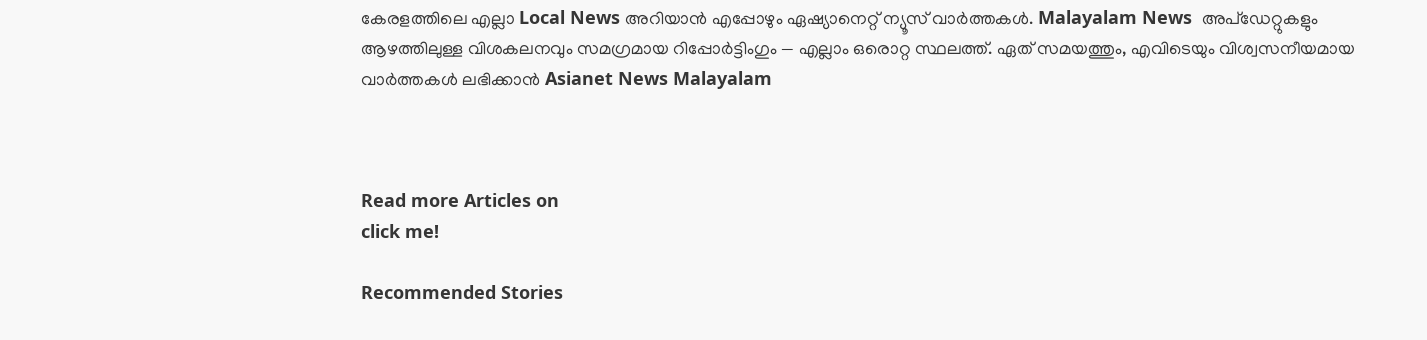കേരളത്തിലെ എല്ലാ Local News അറിയാൻ എപ്പോഴും ഏഷ്യാനെറ്റ് ന്യൂസ് വാർത്തകൾ. Malayalam News  അപ്‌ഡേറ്റുകളും ആഴത്തിലുള്ള വിശകലനവും സമഗ്രമായ റിപ്പോർട്ടിംഗും — എല്ലാം ഒരൊറ്റ സ്ഥലത്ത്. ഏത് സമയത്തും, എവിടെയും വിശ്വസനീയമായ വാർത്തകൾ ലഭിക്കാൻ Asianet News Malayalam



Read more Articles on
click me!

Recommended Stories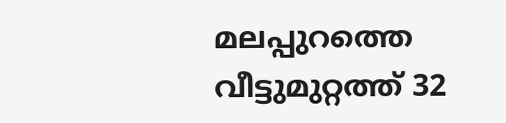മലപ്പുറത്തെ വീട്ടുമുറ്റത്ത് 32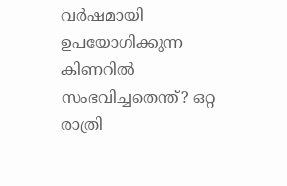വർഷമായി ഉപയോഗിക്കുന്ന കിണറിൽ സംഭവിച്ചതെന്ത്? ഒറ്റ രാത്രി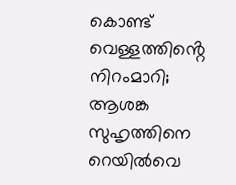കൊണ്ട് വെള്ളത്തിൻ്റെ നിറംമാറി; ആശങ്ക
സുഹൃത്തിനെ റെയിൽവെ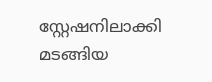സ്റ്റേഷനിലാക്കി മടങ്ങിയ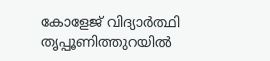കോളേജ് വിദ്യാർത്ഥി തൃപ്പൂണിത്തുറയിൽ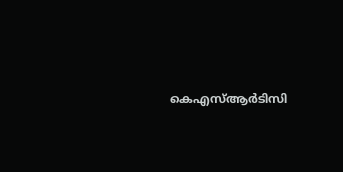കെഎസ്ആർടിസി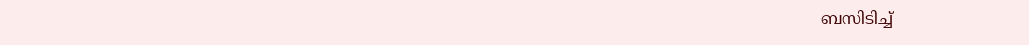ബസിടിച്ച്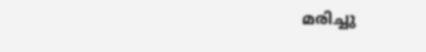മരിച്ചു